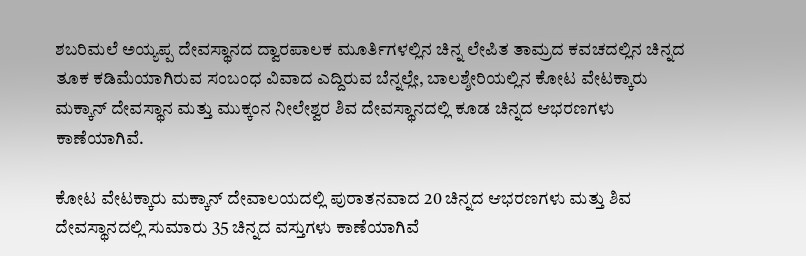ಶಬರಿಮಲೆ ಅಯ್ಯಪ್ಪ ದೇವಸ್ಥಾನದ ದ್ವಾರಪಾಲಕ ಮೂರ್ತಿಗಳಲ್ಲಿನ ಚಿನ್ನ ಲೇಪಿತ ತಾಮ್ರದ ಕವಚದಲ್ಲಿನ ಚಿನ್ನದ ತೂಕ ಕಡಿಮೆಯಾಗಿರುವ ಸಂಬಂಧ ವಿವಾದ ಎದ್ದಿರುವ ಬೆನ್ನಲ್ಲೇ, ಬಾಲಶ್ಶೇರಿಯಲ್ಲಿನ ಕೋಟ ವೇಟಕ್ಕಾರು ಮಕ್ಕಾನ್ ದೇವಸ್ಥಾನ ಮತ್ತು ಮುಕ್ಕಂನ ನೀಲೇಶ್ವರ ಶಿವ ದೇವಸ್ಥಾನದಲ್ಲಿ ಕೂಡ ಚಿನ್ನದ ಆಭರಣಗಳು ಕಾಣೆಯಾಗಿವೆ.

ಕೋಟ ವೇಟಕ್ಕಾರು ಮಕ್ಕಾನ್ ದೇವಾಲಯದಲ್ಲಿ ಪುರಾತನವಾದ 20 ಚಿನ್ನದ ಆಭರಣಗಳು ಮತ್ತು ಶಿವ ದೇವಸ್ಥಾನದಲ್ಲಿ ಸುಮಾರು 35 ಚಿನ್ನದ ವಸ್ತುಗಳು ಕಾಣೆಯಾಗಿವೆ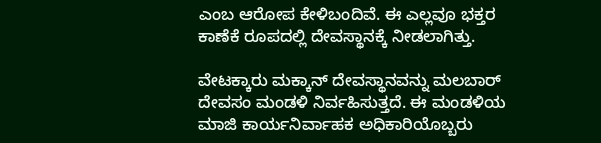ಎಂಬ ಆರೋಪ ಕೇಳಿಬಂದಿವೆ. ಈ ಎಲ್ಲವೂ ಭಕ್ತರ ಕಾಣೆಕೆ ರೂಪದಲ್ಲಿ ದೇವಸ್ಥಾನಕ್ಕೆ ನೀಡಲಾಗಿತ್ತು.

ವೇಟಕ್ಕಾರು ಮಕ್ಕಾನ್ ದೇವಸ್ಥಾನವನ್ನು ಮಲಬಾರ್‌ ದೇವಸಂ ಮಂಡಳಿ ನಿರ್ವಹಿಸುತ್ತದೆ. ಈ ಮಂಡಳಿಯ ಮಾಜಿ ಕಾರ್ಯನಿರ್ವಾಹಕ ಅಧಿಕಾರಿಯೊಬ್ಬರು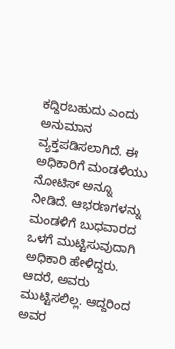ಕದ್ದಿರಬಹುದು ಎಂದು ಅನುಮಾನ ವ್ಯಕ್ತಪಡಿಸಲಾಗಿದೆ. ಈ ಅಧಿಕಾರಿಗೆ ಮಂಡಳಿಯು ನೋಟಿಸ್‌ ಅನ್ನೂ ನೀಡಿದೆ. ಆಭರಣಗಳನ್ನು ಮಂಡಳಿಗೆ ಬುಧವಾರದ ಒಳಗೆ ಮುಟ್ಟಿಸುವುದಾಗಿ ಅಧಿಕಾರಿ ಹೇಳಿದ್ದರು. ಆದರೆ, ಅವರು ಮುಟ್ಟಿಸಲಿಲ್ಲ. ಆದ್ದರಿಂದ ಅವರ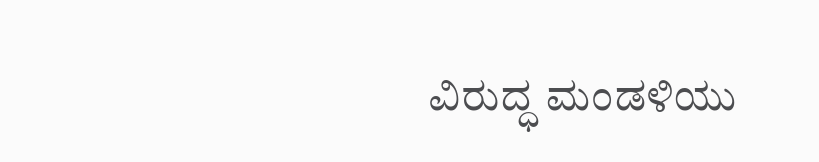ವಿರುದ್ಧ ಮಂಡಳಿಯು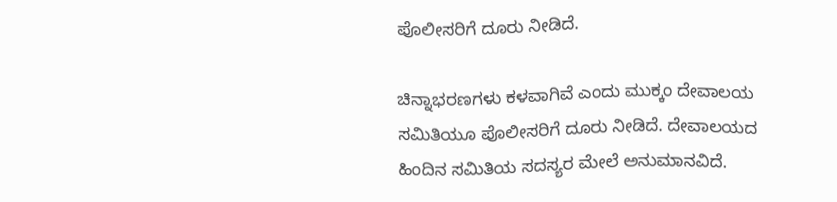ಪೊಲೀಸರಿಗೆ ದೂರು ನೀಡಿದೆ.

ಚಿನ್ನಾಭರಣಗಳು ಕಳವಾಗಿವೆ ಎಂದು ಮುಕ್ಕಂ ದೇವಾಲಯ ಸಮಿತಿಯೂ ಪೊಲೀಸರಿಗೆ ದೂರು ನೀಡಿದೆ. ದೇವಾಲಯದ ಹಿಂದಿನ ಸಮಿತಿಯ ಸದಸ್ಯರ ಮೇಲೆ ಅನುಮಾನವಿದೆ.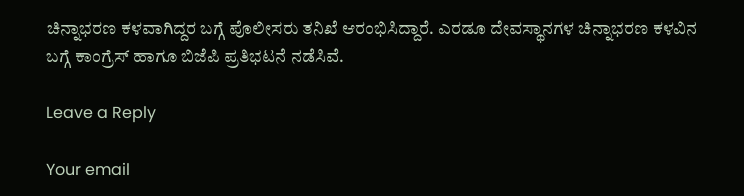ಚಿನ್ನಾಭರಣ ಕಳವಾಗಿದ್ದರ ಬಗ್ಗೆ ಪೊಲೀಸರು ತನಿಖೆ ಆರಂಭಿಸಿದ್ದಾರೆ. ಎರಡೂ ದೇವಸ್ಥಾನಗಳ ಚಿನ್ನಾಭರಣ ಕಳವಿನ ಬಗ್ಗೆ ಕಾಂಗ್ರೆಸ್‌ ಹಾಗೂ ಬಿಜೆಪಿ ಪ್ರತಿಭಟನೆ ನಡೆಸಿವೆ.

Leave a Reply

Your email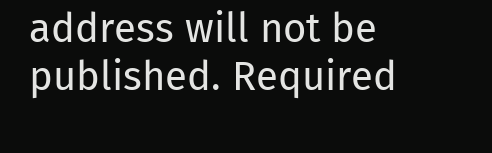address will not be published. Required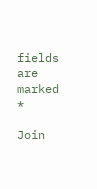fields are marked *

Join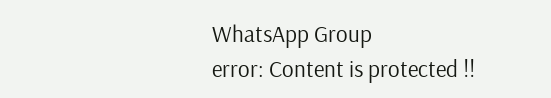WhatsApp Group
error: Content is protected !!